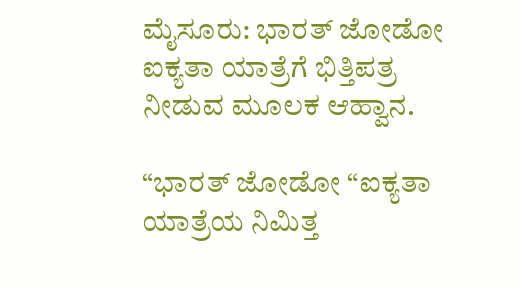ಮೈಸೂರು: ಭಾರತ್ ಜೋಡೋ ಐಕ್ಯತಾ ಯಾತ್ರೆಗೆ ಭಿತ್ತಿಪತ್ರ ನೀಡುವ ಮೂಲಕ ಆಹ್ವಾನ.

“ಭಾರತ್ ಜೋಡೋ “ಐಕ್ಯತಾ ಯಾತ್ರೆಯ ನಿಮಿತ್ತ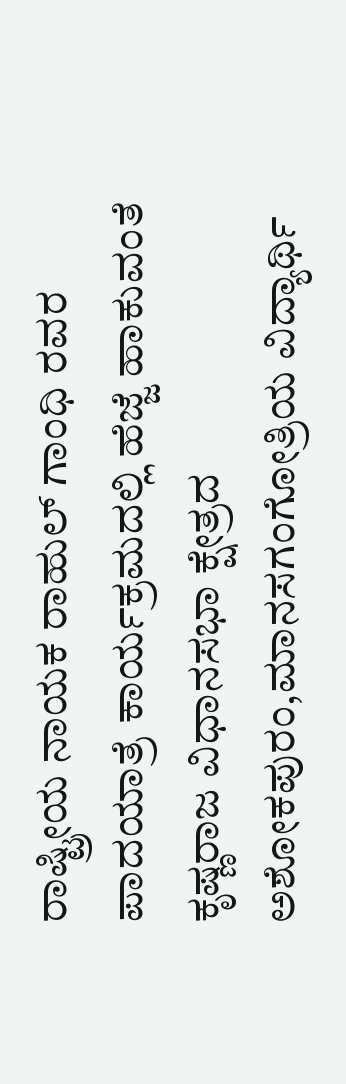ರಾಷ್ಟ್ರೀಯ ನಾಯಕ ರಾಹುಲ್ ಗಾಂಧಿ ರವರ ಪಾದಯಾತ್ರೆ ಕಾರ್ಯಕ್ರಮದಲ್ಲಿ ಹೆಜ್ಜೆ ಹಾಕುವಂತೆ ಕೃಷ್ಣರಾಜ ವಿಧಾನಸಭಾ ಕ್ಷೇತ್ರದ ಅಶೋಕಪುರಂ,ಮಾನಸಗಂಗೋತ್ರಿಯ ವಿದ್ಯಾರ್ಥಿ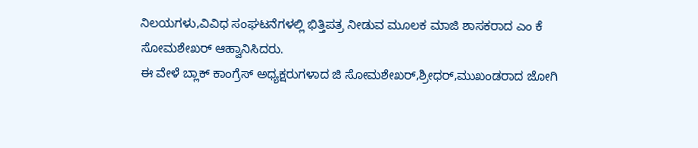ನಿಲಯಗಳು,ವಿವಿಧ ಸಂಘಟನೆಗಳಲ್ಲಿ ಭಿತ್ತಿಪತ್ರ ನೀಡುವ ಮೂಲಕ ಮಾಜಿ ಶಾಸಕರಾದ ಎಂ ಕೆ ಸೋಮಶೇಖರ್ ಆಹ್ವಾನಿಸಿದರು.
ಈ ವೇಳೆ ಬ್ಲಾಕ್ ಕಾಂಗ್ರೆಸ್ ಅಧ್ಯಕ್ಷರುಗಳಾದ ಜಿ ಸೋಮಶೇಖರ್,ಶ್ರೀಧರ್,ಮುಖಂಡರಾದ ಜೋಗಿ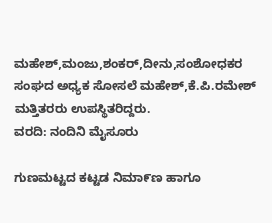ಮಹೇಶ್,ಮಂಜು,ಶಂಕರ್,ದೀನು,ಸಂಶೋಧಕರ ಸಂಘದ ಅಧ್ಯಕ ಸೋಸಲೆ ಮಹೇಶ್,ಕೆ.ಪಿ.ರಮೇಶ್ ಮತ್ತಿತರರು ಉಪಸ್ಥಿತರಿದ್ದರು.
ವರದಿ: ನಂದಿನಿ ಮೈಸೂರು

ಗುಣಮಟ್ಟದ ಕಟ್ಟಡ ನಿಮಾ೯ಣ ಹಾಗೂ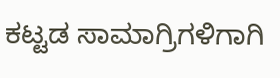ಕಟ್ಟಡ ಸಾಮಾಗ್ರಿಗಳಿಗಾಗಿ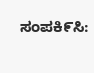ಸಂಪಕಿ೯ಸಿ: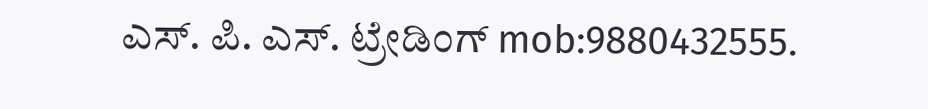ಎಸ್. ಪಿ. ಎಸ್. ಟ್ರೇಡಿಂಗ್ mob:9880432555.